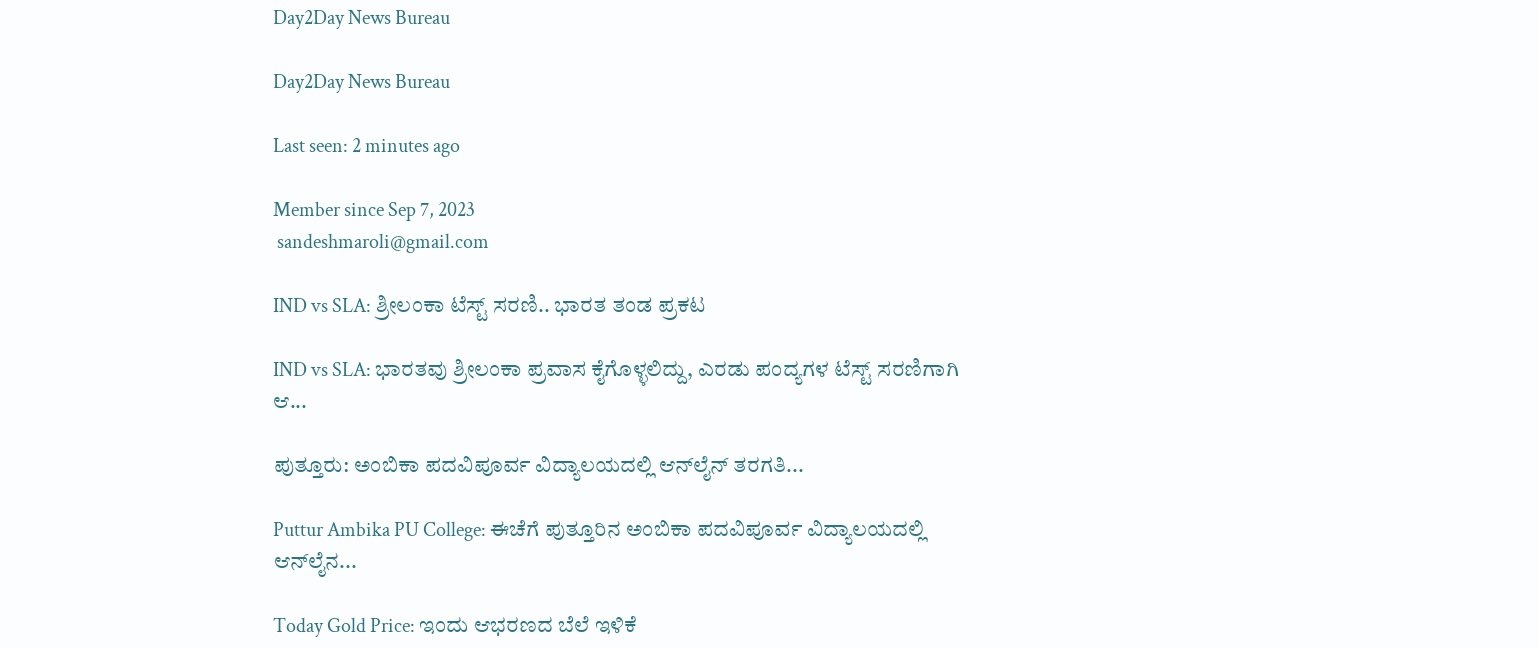Day2Day News Bureau

Day2Day News Bureau

Last seen: 2 minutes ago

Member since Sep 7, 2023
 sandeshmaroli@gmail.com

IND vs SLA: ಶ್ರೀಲಂಕಾ ಟೆಸ್ಟ್ ಸರಣಿ.. ಭಾರತ ತಂಡ ಪ್ರಕಟ

IND vs SLA: ಭಾರತವು ಶ್ರೀಲಂಕಾ ಪ್ರವಾಸ ಕೈಗೊಳ್ಳಲಿದ್ದು, ಎರಡು ಪಂದ್ಯಗಳ ಟೆಸ್ಟ್ ಸರಣಿಗಾಗಿ ಆ...

ಪುತ್ತೂರು: ಅಂಬಿಕಾ ಪದವಿಪೂರ್ವ ವಿದ್ಯಾಲಯದಲ್ಲಿ ಆನ್‌ಲೈನ್ ತರಗತಿ...

Puttur Ambika PU College: ಈಚೆಗೆ ಪುತ್ತೂರಿನ ಅಂಬಿಕಾ ಪದವಿಪೂರ್ವ ವಿದ್ಯಾಲಯದಲ್ಲಿ ಆನ್‌ಲೈನ...

Today Gold Price: ಇಂದು ಆಭರಣದ ಬೆಲೆ ಇಳಿಕೆ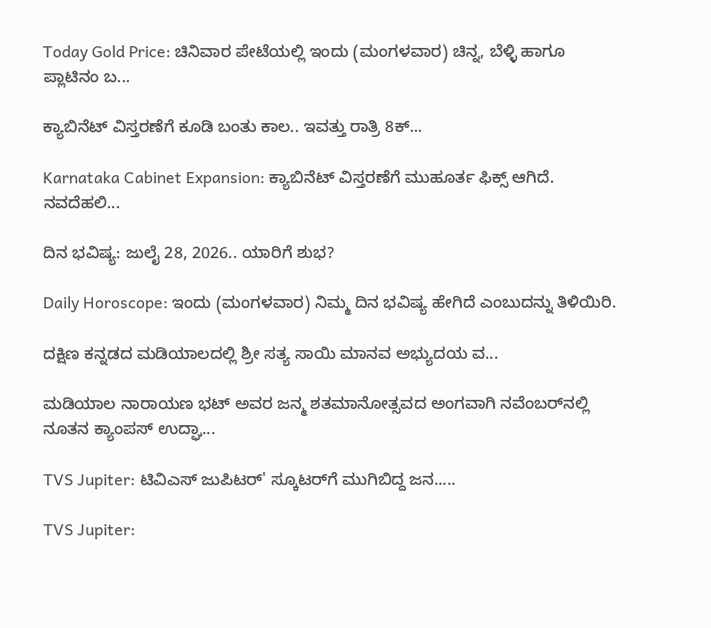Today Gold Price: ಚಿನಿವಾರ ಪೇಟೆಯಲ್ಲಿ ಇಂದು (ಮಂಗಳವಾರ) ಚಿನ್ನ, ಬೆಳ್ಳಿ ಹಾಗೂ ಪ್ಲಾಟಿನಂ ಬ...

ಕ್ಯಾಬಿನೆಟ್ ವಿಸ್ತರಣೆಗೆ ಕೂಡಿ ಬಂತು ಕಾಲ.. ಇವತ್ತು ರಾತ್ರಿ 8ಕ್...

Karnataka Cabinet Expansion: ಕ್ಯಾಬಿನೆಟ್ ವಿಸ್ತರಣೆಗೆ ಮುಹೂರ್ತ ಫಿಕ್ಸ್ ಆಗಿದೆ. ನವದೆಹಲಿ...

ದಿನ ಭವಿಷ್ಯ: ಜುಲೈ 28, 2026.. ಯಾರಿಗೆ ಶುಭ?

Daily Horoscope: ಇಂದು (ಮಂಗಳವಾರ) ನಿಮ್ಮ ದಿನ ಭವಿಷ್ಯ ಹೇಗಿದೆ ಎಂಬುದನ್ನು ತಿಳಿಯಿರಿ.

ದಕ್ಷಿಣ ಕನ್ನಡದ ಮಡಿಯಾಲದಲ್ಲಿ ಶ್ರೀ ಸತ್ಯ ಸಾಯಿ ಮಾನವ ಅಭ್ಯುದಯ ವ...

ಮಡಿಯಾಲ ನಾರಾಯಣ ಭಟ್ ಅವರ ಜನ್ಮ ಶತಮಾನೋತ್ಸವದ ಅಂಗವಾಗಿ ನವೆಂಬರ್‌ನಲ್ಲಿ ನೂತನ ಕ್ಯಾಂಪಸ್ ಉದ್ಘಾ...

TVS Jupiter: ಟಿವಿಎಸ್ ಜುಪಿಟರ್' ಸ್ಕೂಟರ್‌ಗೆ ಮುಗಿಬಿದ್ದ ಜನ.....

TVS Jupiter: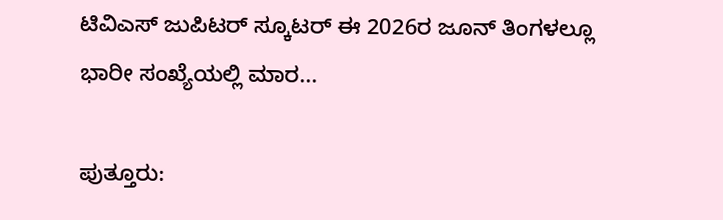ಟಿವಿಎಸ್ ಜುಪಿಟರ್ ಸ್ಕೂಟರ್ ಈ 2026ರ ಜೂನ್ ತಿಂಗಳಲ್ಲೂ ಭಾರೀ ಸಂಖ್ಯೆಯಲ್ಲಿ ಮಾರ...

ಪುತ್ತೂರು: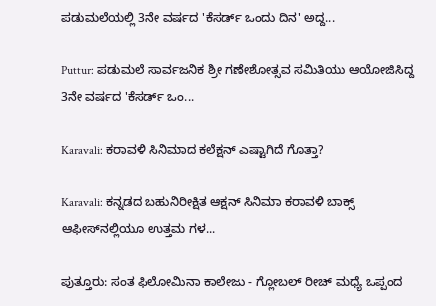ಪಡುಮಲೆಯಲ್ಲಿ 3ನೇ ವರ್ಷದ 'ಕೆಸರ್ಡ್ ಒಂದು ದಿನ' ಅದ್ದ...

Puttur: ಪಡುಮಲೆ ಸಾರ್ವಜನಿಕ ಶ್ರೀ ಗಣೇಶೋತ್ಸವ ಸಮಿತಿಯು ಆಯೋಜಿಸಿದ್ದ 3ನೇ ವರ್ಷದ 'ಕೆಸರ್ಡ್ ಒಂ...

Karavali: ಕರಾವಳಿ ಸಿನಿಮಾದ ಕಲೆಕ್ಷನ್ ಎಷ್ಟಾಗಿದೆ ಗೊತ್ತಾ?

Karavali: ಕನ್ನಡದ ಬಹುನಿರೀಕ್ಷಿತ ಆಕ್ಷನ್ ಸಿನಿಮಾ ಕರಾವಳಿ ಬಾಕ್ಸ್ ಆಫೀಸ್‌ನಲ್ಲಿಯೂ ಉತ್ತಮ ಗಳ...

ಪುತ್ತೂರು: ಸಂತ ಫಿಲೋಮಿನಾ ಕಾಲೇಜು - ಗ್ಲೋಬಲ್ ರೀಚ್ ಮಧ್ಯೆ ಒಪ್ಪಂದ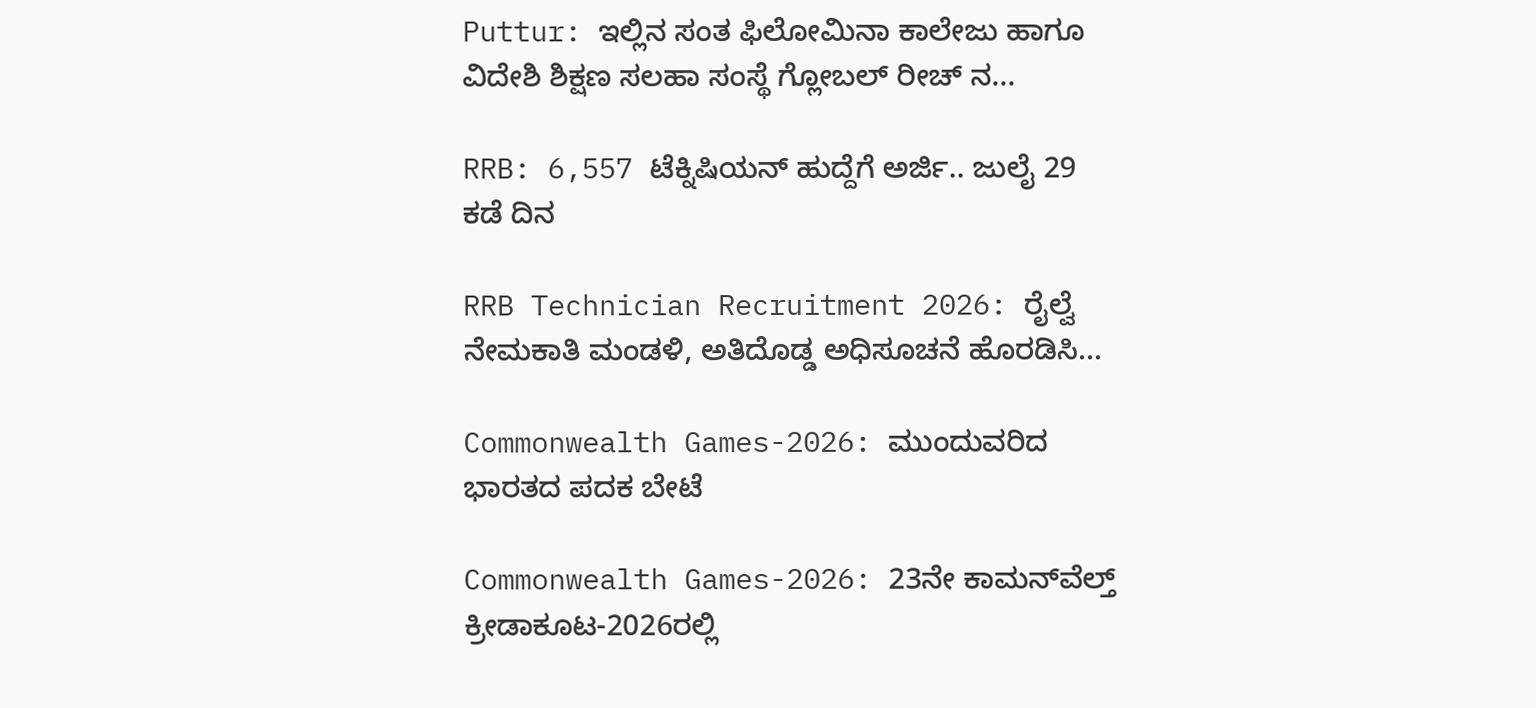Puttur: ಇಲ್ಲಿನ ಸಂತ ಫಿಲೋಮಿನಾ ಕಾಲೇಜು ಹಾಗೂ ವಿದೇಶಿ ಶಿಕ್ಷಣ ಸಲಹಾ ಸಂಸ್ಥೆ ಗ್ಲೋಬಲ್ ರೀಚ್ ನ...

RRB: 6,557 ಟೆಕ್ನಿಷಿಯನ್ ಹುದ್ದೆಗೆ ಅರ್ಜಿ.. ಜುಲೈ 29 ಕಡೆ ದಿನ

RRB Technician Recruitment 2026: ರೈಲ್ವೆ ನೇಮಕಾತಿ ಮಂಡಳಿ, ಅತಿದೊಡ್ಡ ಅಧಿಸೂಚನೆ ಹೊರಡಿಸಿ...

Commonwealth Games-2026: ಮುಂದುವರಿದ ಭಾರತದ ಪದಕ ಬೇಟೆ

Commonwealth Games-2026: 23ನೇ ಕಾಮನ್‌ವೆಲ್ತ್ ಕ್ರೀಡಾಕೂಟ-2026ರಲ್ಲಿ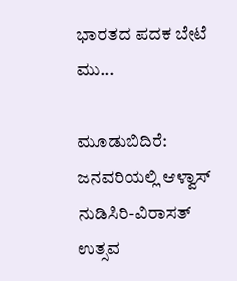ಭಾರತದ ಪದಕ ಬೇಟೆ ಮು...

ಮೂಡುಬಿದಿರೆ: ಜನವರಿಯಲ್ಲಿ ಆಳ್ವಾಸ್ ನುಡಿಸಿರಿ-ವಿರಾಸತ್ ಉತ್ಸವ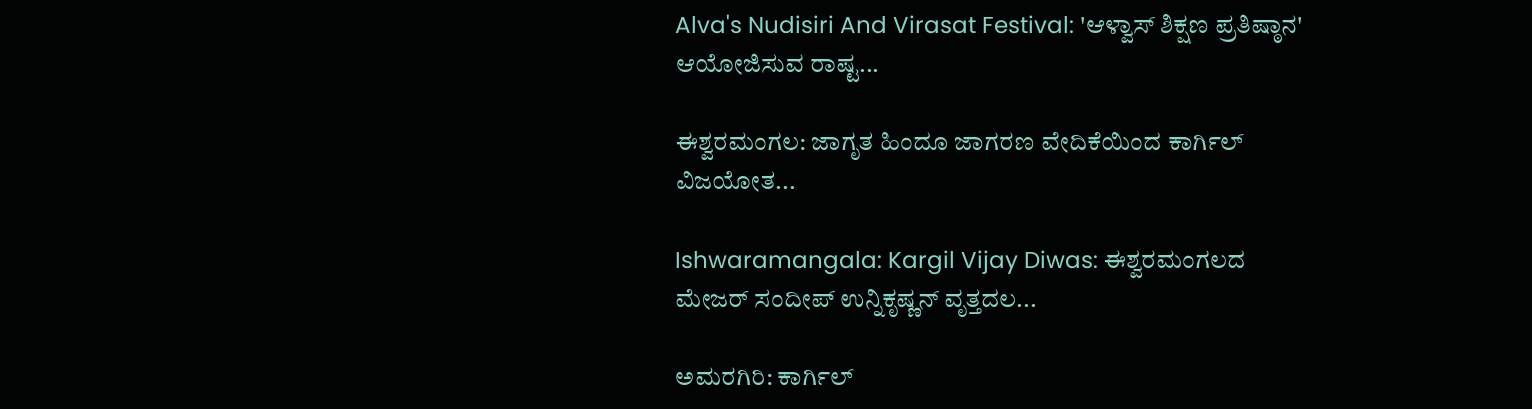Alva's Nudisiri And Virasat Festival: 'ಆಳ್ವಾಸ್ ಶಿಕ್ಷಣ ಪ್ರತಿಷ್ಠಾನ' ಆಯೋಜಿಸುವ ರಾಷ್ಟ...

ಈಶ್ವರಮಂಗಲ: ಜಾಗೃತ ಹಿಂದೂ ಜಾಗರಣ ವೇದಿಕೆಯಿಂದ ಕಾರ್ಗಿಲ್ ವಿಜಯೋತ...

Ishwaramangala: Kargil Vijay Diwas: ಈಶ್ವರಮಂಗಲದ ಮೇಜರ್ ಸಂದೀಪ್ ಉನ್ನಿಕೃಷ್ಣನ್ ವೃತ್ತದಲ...

ಅಮರಗಿರಿ: ಕಾರ್ಗಿಲ್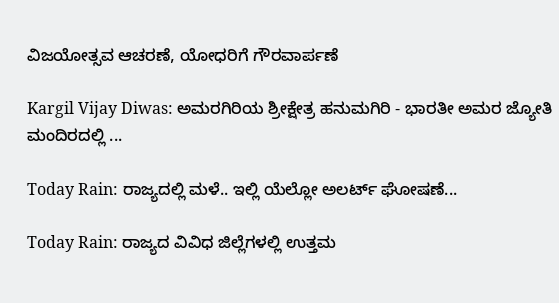ವಿಜಯೋತ್ಸವ ಆಚರಣೆ, ಯೋಧರಿಗೆ ಗೌರವಾರ್ಪಣೆ

Kargil Vijay Diwas: ಅಮರಗಿರಿಯ ಶ್ರೀಕ್ಷೇತ್ರ ಹನುಮಗಿರಿ - ಭಾರತೀ ಅಮರ ಜ್ಯೋತಿ ಮಂದಿರದಲ್ಲಿ ...

Today Rain: ರಾಜ್ಯದಲ್ಲಿ ಮಳೆ.. ಇಲ್ಲಿ ಯೆಲ್ಲೋ ಅಲರ್ಟ್‌ ಘೋಷಣೆ...

Today Rain: ರಾಜ್ಯದ ವಿವಿಧ ಜಿಲ್ಲೆಗಳಲ್ಲಿ ಉತ್ತಮ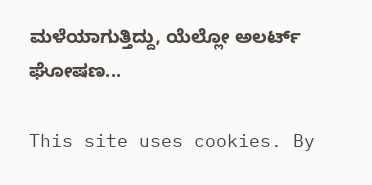ಮಳೆಯಾಗುತ್ತಿದ್ದು, ಯೆಲ್ಲೋ ಅಲರ್ಟ್‌ ಘೋಷಣ...

This site uses cookies. By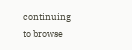continuing to browse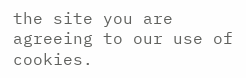the site you are agreeing to our use of cookies.